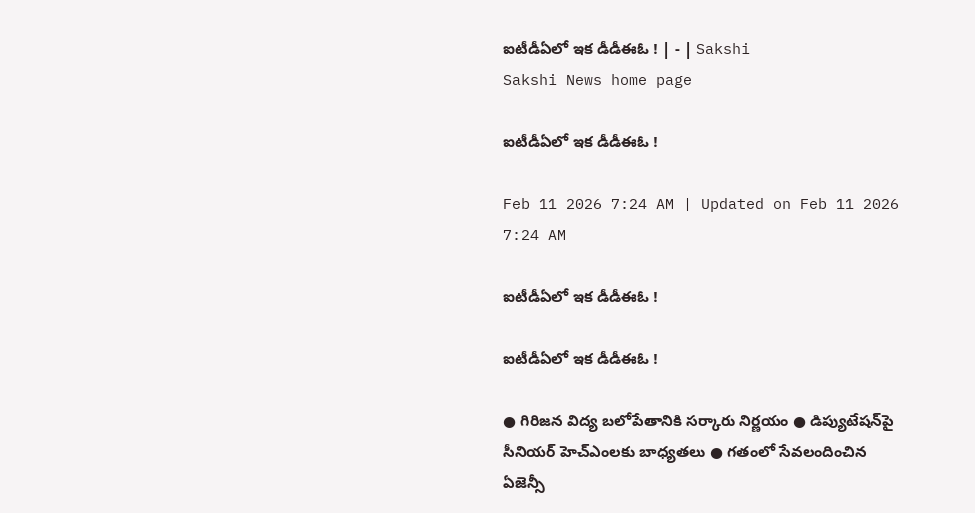ఐటీడీఏలో ఇక డీడీఈఓ ! | - | Sakshi
Sakshi News home page

ఐటీడీఏలో ఇక డీడీఈఓ !

Feb 11 2026 7:24 AM | Updated on Feb 11 2026 7:24 AM

ఐటీడీఏలో ఇక డీడీఈఓ !

ఐటీడీఏలో ఇక డీడీఈఓ !

● గిరిజన విద్య బలోపేతానికి సర్కారు నిర్ణయం ● డిప్యుటేషన్‌పై సీనియర్‌ హెచ్‌ఎంలకు బాధ్యతలు ● గతంలో సేవలందించిన ఏజెన్సీ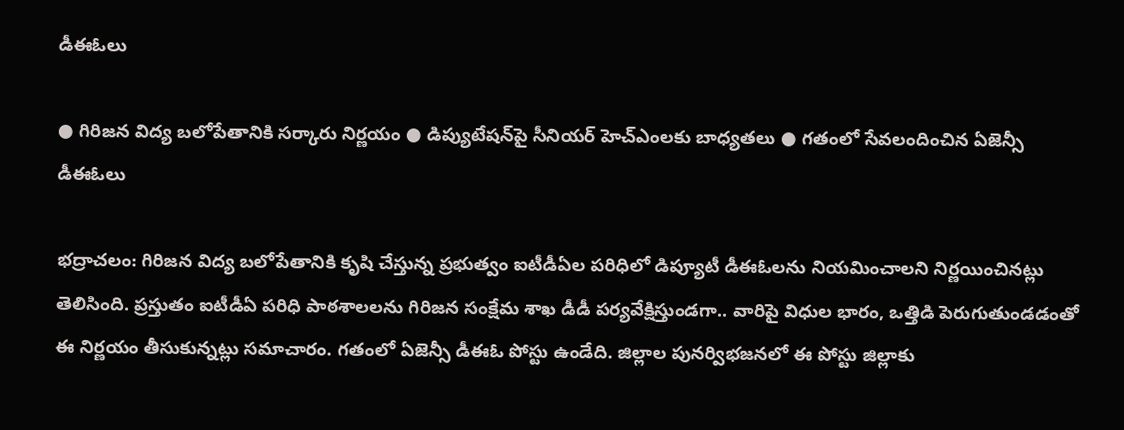డీఈఓలు

● గిరిజన విద్య బలోపేతానికి సర్కారు నిర్ణయం ● డిప్యుటేషన్‌పై సీనియర్‌ హెచ్‌ఎంలకు బాధ్యతలు ● గతంలో సేవలందించిన ఏజెన్సీ డీఈఓలు

భద్రాచలం: గిరిజన విద్య బలోపేతానికి కృషి చేస్తున్న ప్రభుత్వం ఐటీడీఏల పరిధిలో డిప్యూటీ డీఈఓలను నియమించాలని నిర్ణయించినట్లు తెలిసింది. ప్రస్తుతం ఐటీడీఏ పరిధి పాఠశాలలను గిరిజన సంక్షేమ శాఖ డీడీ పర్యవేక్షిస్తుండగా.. వారిపై విధుల భారం, ఒత్తిడి పెరుగుతుండడంతో ఈ నిర్ణయం తీసుకున్నట్లు సమాచారం. గతంలో ఏజెన్సీ డీఈఓ పోస్టు ఉండేది. జిల్లాల పునర్విభజనలో ఈ పోస్టు జిల్లాకు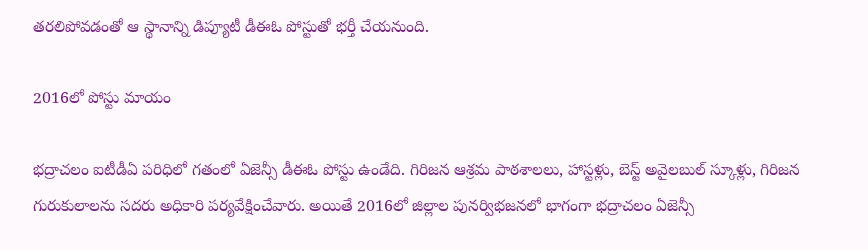తరలిపోవడంతో ఆ స్థానాన్ని డిప్యూటీ డీఈఓ పోస్టుతో భర్తీ చేయనుంది.

2016లో పోస్టు మాయం

భద్రాచలం ఐటీడీఏ పరిధిలో గతంలో ఏజెన్సీ డీఈఓ పోస్టు ఉండేది. గిరిజన ఆశ్రమ పాఠశాలలు, హాస్టళ్లు, బెస్ట్‌ అవైలబుల్‌ స్కూళ్లు, గిరిజన గురుకులాలను సదరు అధికారి పర్యవేక్షించేవారు. అయితే 2016లో జిల్లాల పునర్విభజనలో భాగంగా భద్రాచలం ఏజెన్సీ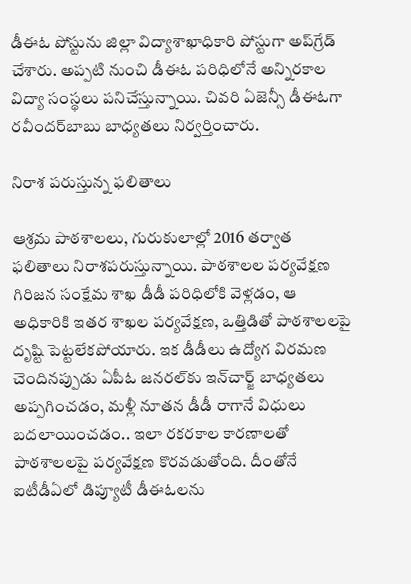డీఈఓ పోస్టును జిల్లా విద్యాశాఖాధికారి పోస్టుగా అప్‌గ్రేడ్‌ చేశారు. అప్పటి నుంచి డీఈఓ పరిధిలోనే అన్నిరకాల విద్యా సంస్థలు పనిచేస్తున్నాయి. చివరి ఏజెన్సీ డీఈఓగా రవీందర్‌బాబు బాధ్యతలు నిర్వర్తించారు.

నిరాశ పరుస్తున్న ఫలితాలు

ఆశ్రమ పాఠశాలలు, గురుకులాల్లో 2016 తర్వాత ఫలితాలు నిరాశపరుస్తున్నాయి. పాఠశాలల పర్యవేక్షణ గిరిజన సంక్షేమ శాఖ డీడీ పరిధిలోకి వెళ్లడం, ఆ అధికారికి ఇతర శాఖల పర్యవేక్షణ, ఒత్తిడితో పాఠశాలలపై దృష్టి పెట్టలేకపోయారు. ఇక డీడీలు ఉద్యోగ విరమణ చెందినప్పుడు ఏపీఓ జనరల్‌కు ఇన్‌చార్జ్‌ బాధ్యతలు అప్పగించడం, మళ్లీ నూతన డీడీ రాగానే విధులు బదలాయించడం.. ఇలా రకరకాల కారణాలతో పాఠశాలలపై పర్యవేక్షణ కొరవడుతోంది. దీంతోనే ఐటీడీఏలో డిప్యూటీ డీఈఓలను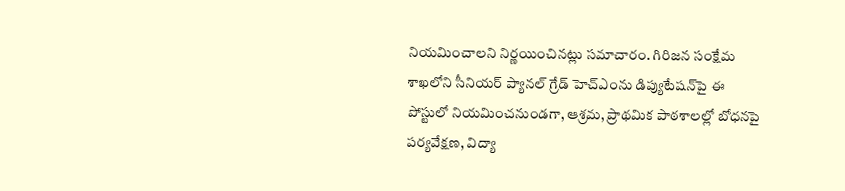నియమించాలని నిర్ణయించినట్లు సమాచారం. గిరిజన సంక్షేమ శాఖలోని సీనియర్‌ ప్యానల్‌ గ్రేడ్‌ హెచ్‌ఎంను డిప్యుటేషన్‌పై ఈ పోస్టులో నియమించనుండగా, ఆశ్రమ, ప్రాథమిక పాఠశాలల్లో బోధనపై పర్యవేక్షణ, విద్యా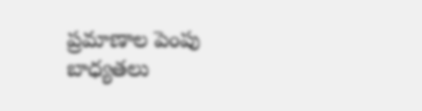ప్రమాణాల పెంపు బాధ్యతలు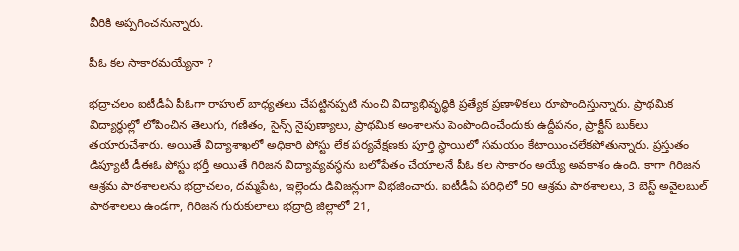వీరికి అప్పగించనున్నారు.

పీఓ కల సాకారమయ్యేనా ?

భద్రాచలం ఐటీడీఏ పీఓగా రాహుల్‌ బాధ్యతలు చేపట్టినప్పటి నుంచి విద్యాభివృద్ధికి ప్రత్యేక ప్రణాళికలు రూపొందిస్తున్నారు. ప్రాథమిక విద్యార్థుల్లో లోపించిన తెలుగు, గణితం, సైన్స్‌ నైపుణ్యాలు, ప్రాథమిక అంశాలను పెంపొందించేందుకు ఉద్దీపనం, ప్రాక్టీస్‌ బుక్‌లు తయారుచేశారు. అయితే విద్యాశాఖలో అధికారి పోస్టు లేక పర్యవేక్షణకు పూర్తి స్థాయిలో సమయం కేటాయించలేకపోతున్నారు. ప్రస్తుతం డిప్యూటీ డీఈఓ పోస్టు భర్తీ అయితే గిరిజన విద్యావ్యవస్థను బలోపేతం చేయాలనే పీఓ కల సాకారం అయ్యే అవకాశం ఉంది. కాగా గిరిజన ఆశ్రమ పాఠశాలలను భద్రాచలం, దమ్మపేట, ఇల్లెందు డివిజన్లుగా విభజించారు. ఐటీడీఏ పరిధిలో 50 ఆశ్రమ పాఠశాలలు, 3 బెస్ట్‌ అవైలబుల్‌ పాఠశాలలు ఉండగా, గిరిజన గురుకులాలు భద్రాద్రి జిల్లాలో 21,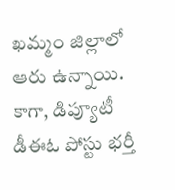ఖమ్మం జిల్లాలో ఆరు ఉన్నాయి. కాగా, డిప్యూటీ డీఈఓ పోస్టు భర్తీ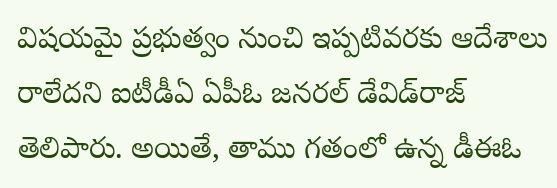విషయమై ప్రభుత్వం నుంచి ఇప్పటివరకు ఆదేశాలు రాలేదని ఐటీడీఏ ఏపీఓ జనరల్‌ డేవిడ్‌రాజ్‌ తెలిపారు. అయితే, తాము గతంలో ఉన్న డీఈఓ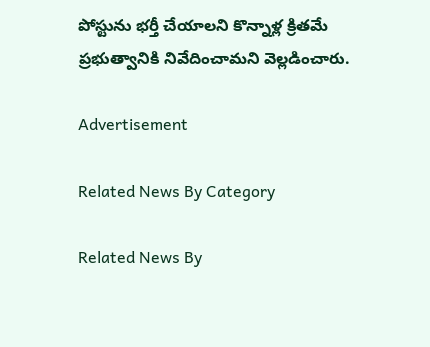పోస్టును భర్తీ చేయాలని కొన్నాళ్ల క్రితమే ప్రభుత్వానికి నివేదించామని వెల్లడించారు.

Advertisement

Related News By Category

Related News By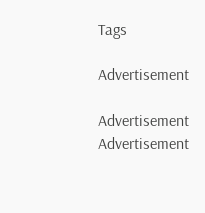Tags

Advertisement

Advertisement
Advertisement